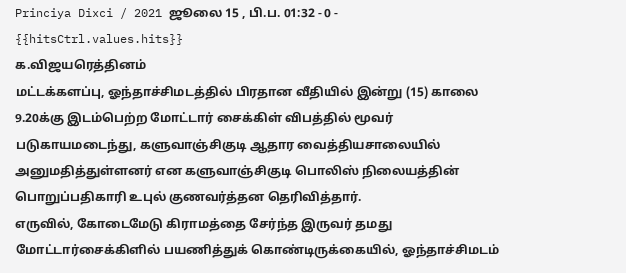Princiya Dixci / 2021 ஜூலை 15 , பி.ப. 01:32 - 0 - {{hitsCtrl.values.hits}}
க.விஜயரெத்தினம்
மட்டக்களப்பு, ஓந்தாச்சிமடத்தில் பிரதான வீதியில் இன்று (15) காலை 9.20க்கு இடம்பெற்ற மோட்டார் சைக்கிள் விபத்தில் மூவர் படுகாயமடைந்து, களுவாஞ்சிகுடி ஆதார வைத்தியசாலையில் அனுமதித்துள்ளனர் என களுவாஞ்சிகுடி பொலிஸ் நிலையத்தின் பொறுப்பதிகாரி உபுல் குணவர்த்தன தெரிவித்தார்.
எருவில், கோடைமேடு கிராமத்தை சேர்ந்த இருவர் தமது மோட்டார்சைக்கிளில் பயணித்துக் கொண்டிருக்கையில், ஓந்தாச்சிமடம்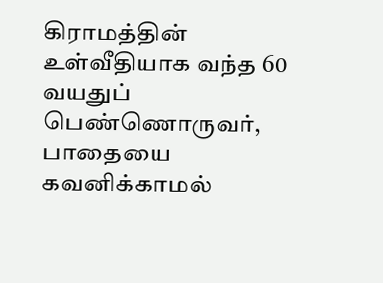கிராமத்தின் உள்வீதியாக வந்த 60 வயதுப் பெண்ணொருவர், பாதையை கவனிக்காமல்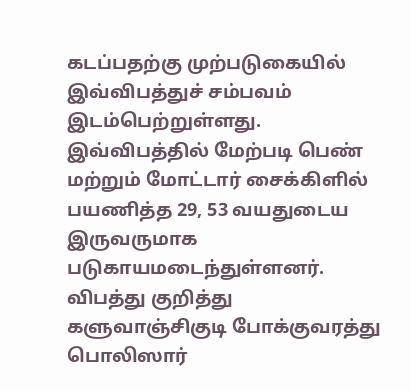கடப்பதற்கு முற்படுகையில் இவ்விபத்துச் சம்பவம் இடம்பெற்றுள்ளது.
இவ்விபத்தில் மேற்படி பெண் மற்றும் மோட்டார் சைக்கிளில் பயணித்த 29, 53 வயதுடைய இருவருமாக படுகாயமடைந்துள்ளனர்.
விபத்து குறித்து களுவாஞ்சிகுடி போக்குவரத்து பொலிஸார்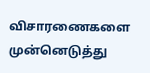விசாரணைகளை முன்னெடுத்து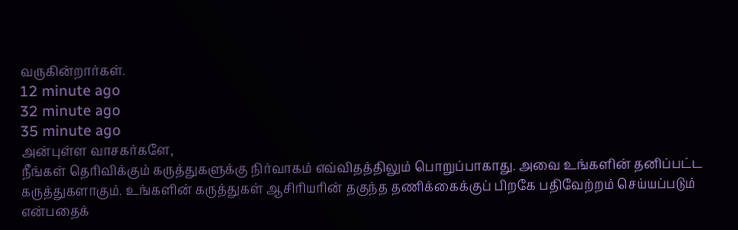வருகின்றார்கள்.
12 minute ago
32 minute ago
35 minute ago
அன்புள்ள வாசகர்களே,
நீங்கள் தெரிவிக்கும் கருத்துகளுக்கு நிர்வாகம் எவ்விதத்திலும் பொறுப்பாகாது. அவை உங்களின் தனிப்பட்ட கருத்துகளாகும். உங்களின் கருத்துகள் ஆசிரியரின் தகுந்த தணிக்கைக்குப் பிறகே பதிவேற்றம் செய்யப்படும் என்பதைக்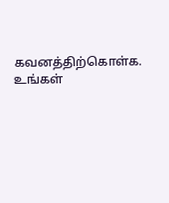கவனத்திற்கொள்க. உங்கள்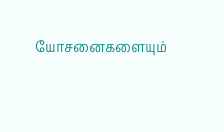யோசனைகளையும்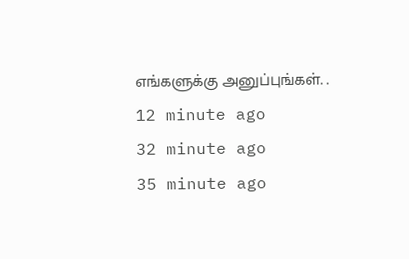எங்களுக்கு அனுப்புங்கள். .
12 minute ago
32 minute ago
35 minute ago